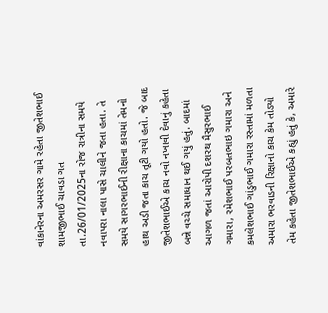વાંકાનેરના અમરસર ગામે રહેતા જીતેશભાઈ શામજીભાઈ ચાવડા ગત તા.26/01/2025ના રોજ રાત્રીના સમયે નવાપરા નાલા પાસે ચાલીને જતા હતા. તે સમયે સાગરભાઈની રીક્ષાના કાચમાં તેમનો હાથ અડી જતા કાચ તૂટી ગયો હતો. જે બાદ જીતેશભાઈએ કાચ નવો નખાવી દેવાનું કહેતા બન્ને વચ્ચે સમાધાન થઈ ગયું હતું. બાદમાં આગળ જતાં આરોપી દશરથ મૈસુરભાઈ ગમારા, રમેશભાઈ પરબતભાઇ ગમારા અને કમલેશભાઈ ગાંડુભાઈ ગમારા રસ્તામાં મળતા અમારા ભરવાડની રિક્ષાનો કાચ કેમ તોડ્યો તેમ કહેતા જીતેશભાઈએ કહ્યું હતું કે, અમારે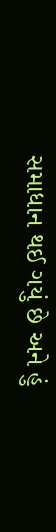સમાધાન થઈ ગયું છે અને હું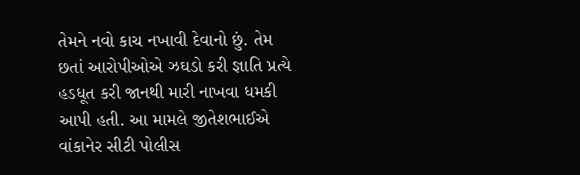તેમને નવો કાચ નખાવી દેવાનો છું. તેમ છતાં આરોપીઓએ ઝઘડો કરી જ્ઞાતિ પ્રત્યે હડધૂત કરી જાનથી મારી નાખવા ધમકી આપી હતી. આ મામલે જીતેશભાઈએ વાંકાનેર સીટી પોલીસ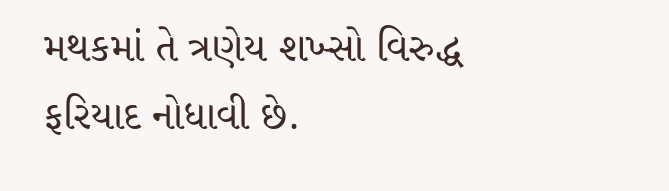મથકમાં તે ત્રણેય શખ્સો વિરુદ્ધ ફરિયાદ નોધાવી છે.